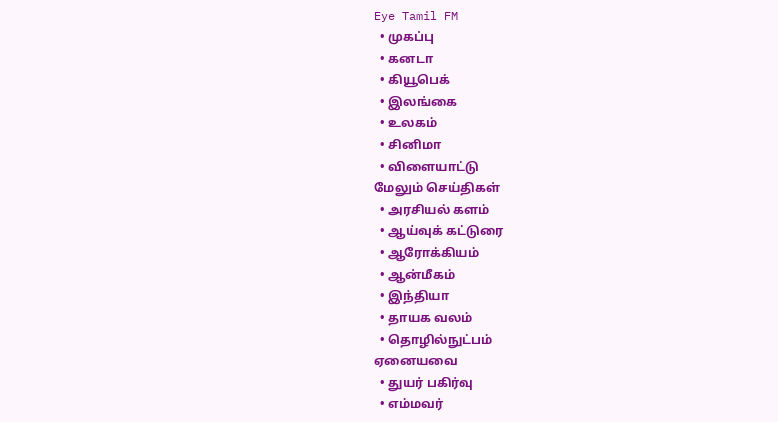Eye Tamil FM
  • முகப்பு
  • கனடா
  • கியூபெக்
  • இலங்கை
  • உலகம்
  • சினிமா
  • விளையாட்டு
மேலும் செய்திகள்
  • அரசியல் களம்
  • ஆய்வுக் கட்டுரை
  • ஆரோக்கியம்
  • ஆன்மீகம்
  • இந்தியா
  • தாயக வலம்
  • தொழில்நுட்பம்
ஏனையவை
  • துயர் பகிர்வு
  • எம்மவர்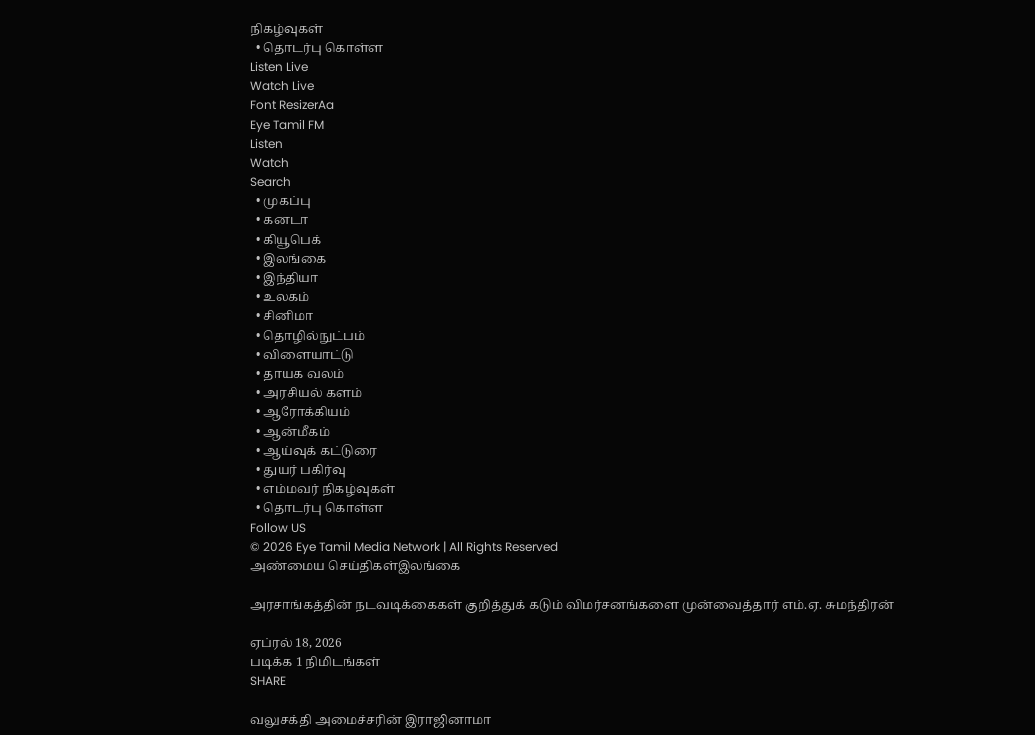நிகழ்வுகள்
  • தொடர்பு கொள்ள
Listen Live
Watch Live
Font ResizerAa
Eye Tamil FM
Listen
Watch
Search
  • முகப்பு
  • கனடா
  • கியூபெக்
  • இலங்கை
  • இந்தியா
  • உலகம்
  • சினிமா
  • தொழில்நுட்பம்
  • விளையாட்டு
  • தாயக வலம்
  • அரசியல் களம்
  • ஆரோக்கியம்
  • ஆன்மீகம்
  • ஆய்வுக் கட்டுரை
  • துயர் பகிர்வு
  • எம்மவர் நிகழ்வுகள்
  • தொடர்பு கொள்ள
Follow US
© 2026 Eye Tamil Media Network | All Rights Reserved
அண்மைய செய்திகள்இலங்கை

அரசாங்கத்தின் நடவடிக்கைகள் குறித்துக் கடும் விமர்சனங்களை முன்வைத்தார் எம்.ஏ. சுமந்திரன்

ஏப்ரல் 18, 2026
படிக்க 1 நிமிடங்கள்
SHARE

வலுசக்தி அமைச்சரின் இராஜினாமா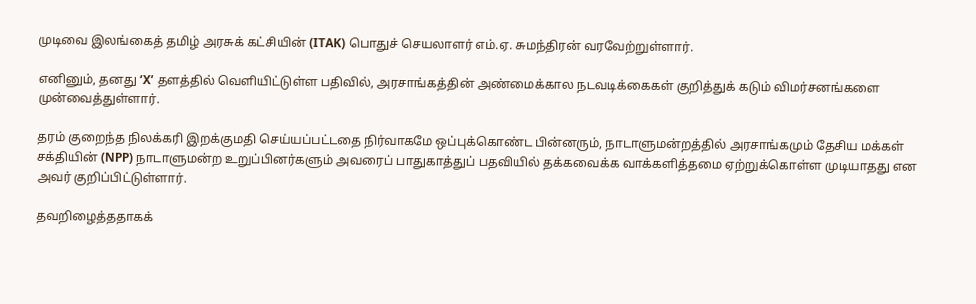முடிவை இலங்கைத் தமிழ் அரசுக் கட்சியின் (ITAK) பொதுச் செயலாளர் எம்.ஏ. சுமந்திரன் வரவேற்றுள்ளார்.

எனினும், தனது ‘X’ தளத்தில் வெளியிட்டுள்ள பதிவில், அரசாங்கத்தின் அண்மைக்கால நடவடிக்கைகள் குறித்துக் கடும் விமர்சனங்களை முன்வைத்துள்ளார்.

தரம் குறைந்த நிலக்கரி இறக்குமதி செய்யப்பட்டதை நிர்வாகமே ஒப்புக்கொண்ட பின்னரும், நாடாளுமன்றத்தில் அரசாங்கமும் தேசிய மக்கள் சக்தியின் (NPP) நாடாளுமன்ற உறுப்பினர்களும் அவரைப் பாதுகாத்துப் பதவியில் தக்கவைக்க வாக்களித்தமை ஏற்றுக்கொள்ள முடியாதது என அவர் குறிப்பிட்டுள்ளார்.

தவறிழைத்ததாகக்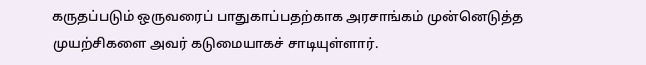கருதப்படும் ஒருவரைப் பாதுகாப்பதற்காக அரசாங்கம் முன்னெடுத்த முயற்சிகளை அவர் கடுமையாகச் சாடியுள்ளார்.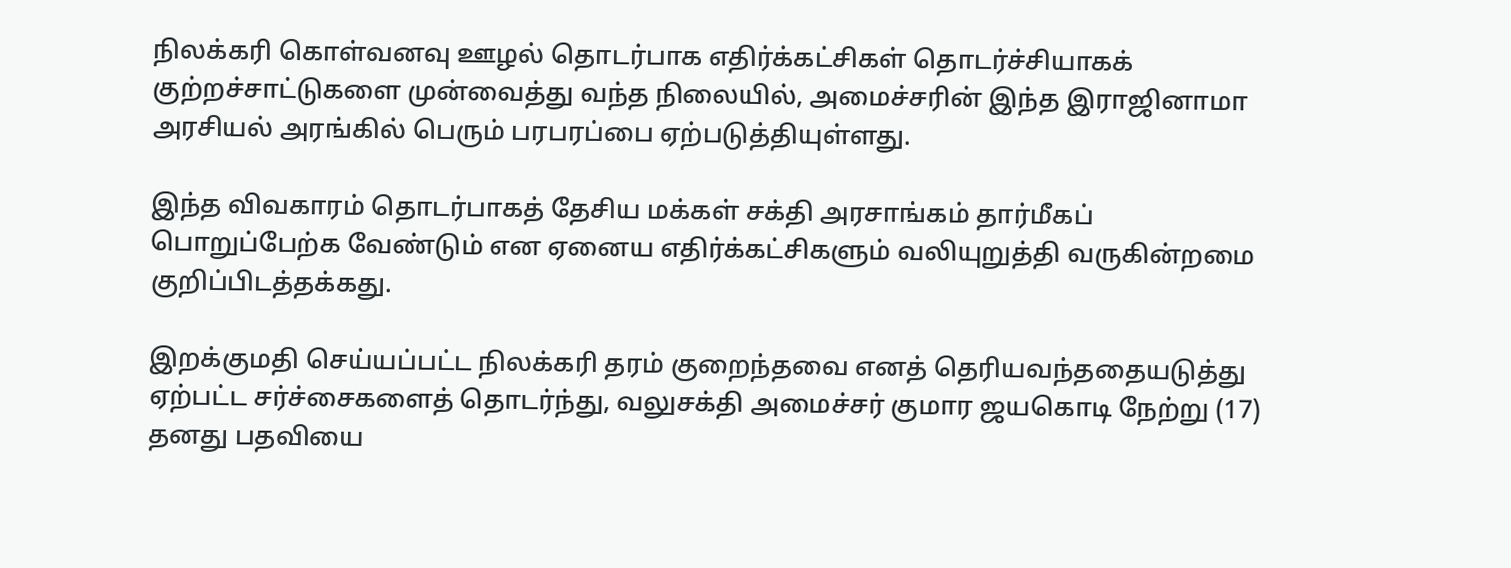நிலக்கரி கொள்வனவு ஊழல் தொடர்பாக எதிர்க்கட்சிகள் தொடர்ச்சியாகக் குற்றச்சாட்டுகளை முன்வைத்து வந்த நிலையில், அமைச்சரின் இந்த இராஜினாமா அரசியல் அரங்கில் பெரும் பரபரப்பை ஏற்படுத்தியுள்ளது.

இந்த விவகாரம் தொடர்பாகத் தேசிய மக்கள் சக்தி அரசாங்கம் தார்மீகப் பொறுப்பேற்க வேண்டும் என ஏனைய எதிர்க்கட்சிகளும் வலியுறுத்தி வருகின்றமை குறிப்பிடத்தக்கது.

இறக்குமதி செய்யப்பட்ட நிலக்கரி தரம் குறைந்தவை எனத் தெரியவந்ததையடுத்து ஏற்பட்ட சர்ச்சைகளைத் தொடர்ந்து, வலுசக்தி அமைச்சர் குமார ஜயகொடி நேற்று (17) தனது பதவியை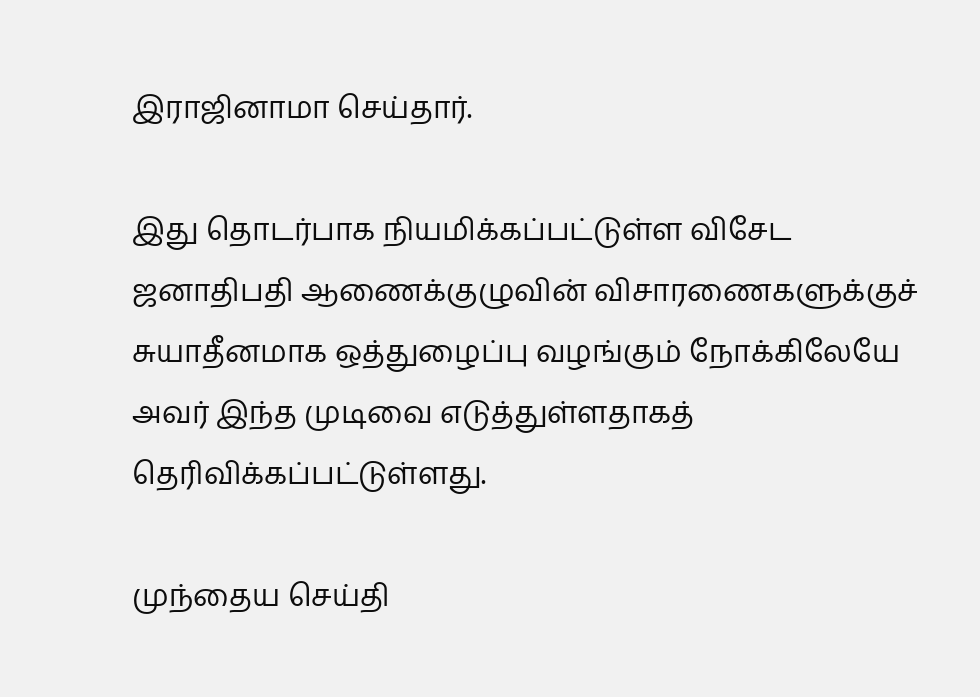இராஜினாமா செய்தார்.

இது தொடர்பாக நியமிக்கப்பட்டுள்ள விசேட ஜனாதிபதி ஆணைக்குழுவின் விசாரணைகளுக்குச் சுயாதீனமாக ஒத்துழைப்பு வழங்கும் நோக்கிலேயே அவர் இந்த முடிவை எடுத்துள்ளதாகத் தெரிவிக்கப்பட்டுள்ளது.

முந்தைய செய்தி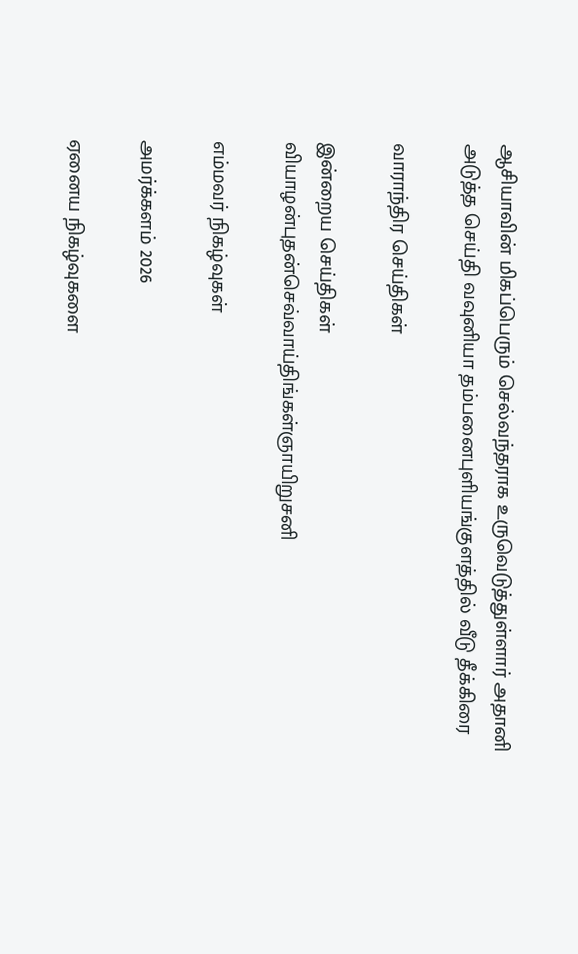ஆசியாவின் மிகப்பெரும் செல்வந்தராக உருவெடுத்துள்ளார் அதானி
அடுத்த செய்தி வவுனியா தம்பனைபுளியங்குளத்தில் வீடு தீக்கிரை

வாராந்திர செய்திகள்

இன்றைய செய்திகள்
வியாழன்புதன்செவ்வாய்திங்கள்ஞாயிறுசனி

எம்மவர் நிகழ்வுகள்

அமர்க்களம் 2026

ஏனைய நிகழ்வுகளை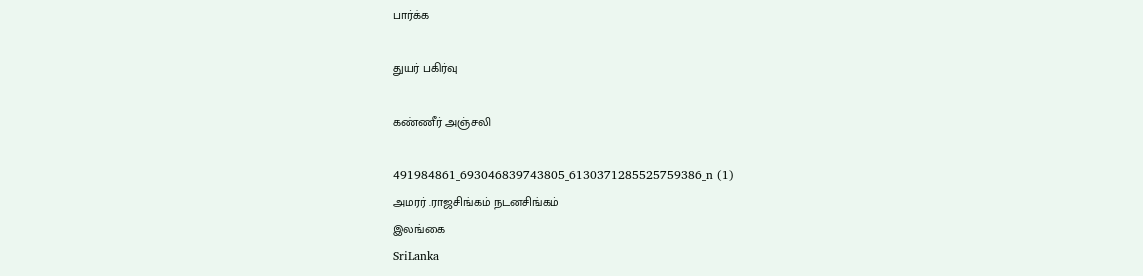பார்க்க

துயர் பகிர்வு

கண்ணீர் அஞ்சலி

491984861_693046839743805_6130371285525759386_n (1)
அமரர் .ராஜசிங்கம் நடனசிங்கம்
இலங்கை
SriLanka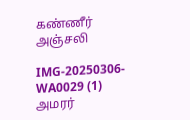கண்ணீர் அஞ்சலி

IMG-20250306-WA0029 (1)
அமரர்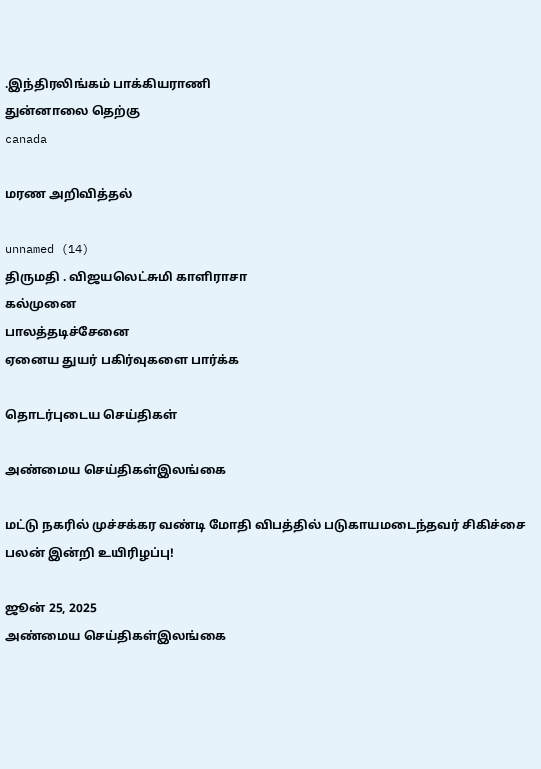.இந்திரலிங்கம் பாக்கியராணி
துன்னாலை தெற்கு
canada

மரண அறிவித்தல்

unnamed (14)
திருமதி . விஜயலெட்சுமி காளிராசா
கல்முனை
பாலத்தடிச்சேனை
ஏனைய துயர் பகிர்வுகளை பார்க்க

தொடர்புடைய செய்திகள்

அண்மைய செய்திகள்இலங்கை

மட்டு நகரில் முச்சக்கர வண்டி மோதி விபத்தில் படுகாயமடைந்தவர் சிகிச்சை பலன் இன்றி உயிரிழப்பு!

ஜூன் 25, 2025
அண்மைய செய்திகள்இலங்கை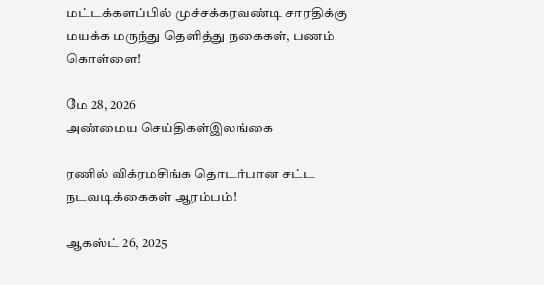மட்டக்களப்பில் முச்சக்கரவண்டி சாரதிக்கு மயக்க மருந்து தெளித்து நகைகள், பணம் கொள்ளை!

மே 28, 2026
அண்மைய செய்திகள்இலங்கை

ரணில் விக்ரமசிங்க தொடர்பான சட்ட நடவடிக்கைகள் ஆரம்பம்!

ஆகஸ்ட் 26, 2025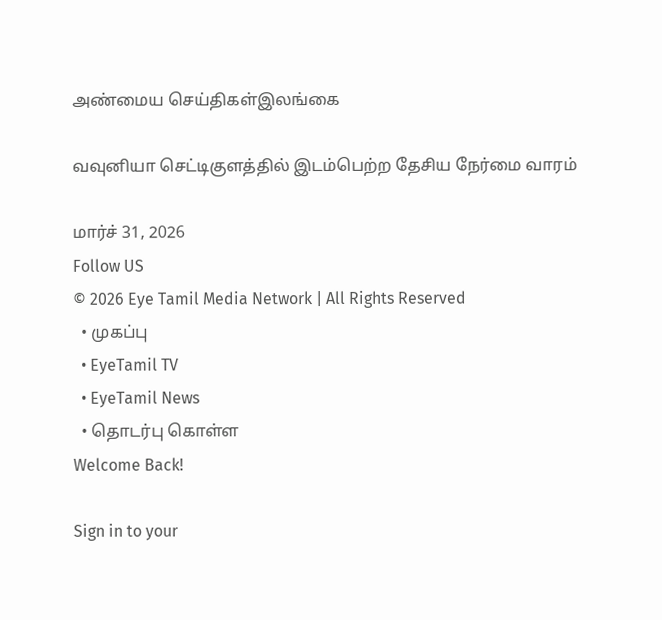அண்மைய செய்திகள்இலங்கை

வவுனியா செட்டிகுளத்தில் இடம்பெற்ற தேசிய நேர்மை வாரம்

மார்ச் 31, 2026
Follow US
© 2026 Eye Tamil Media Network | All Rights Reserved
  • முகப்பு
  • EyeTamil TV
  • EyeTamil News
  • தொடர்பு கொள்ள
Welcome Back!

Sign in to your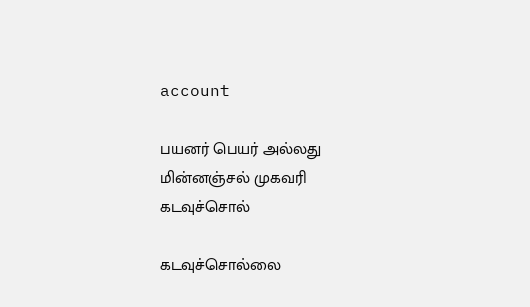account

பயனர் பெயர் அல்லது மின்னஞ்சல் முகவரி
கடவுச்சொல்

கடவுச்சொல்லை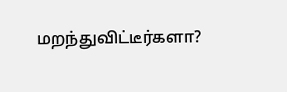மறந்துவிட்டீர்களா?